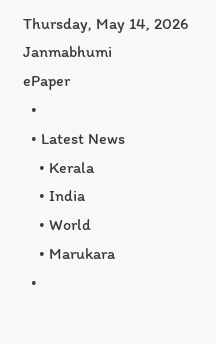Thursday, May 14, 2026
Janmabhumi
ePaper
  •
  • Latest News
    • Kerala
    • India
    • World
    • Marukara
  •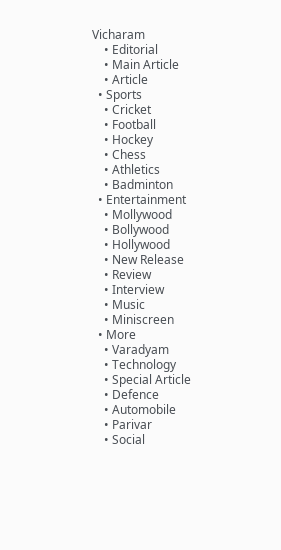Vicharam
    • Editorial
    • Main Article
    • Article
  • Sports
    • Cricket
    • Football
    • Hockey
    • Chess
    • Athletics
    • Badminton
  • Entertainment
    • Mollywood
    • Bollywood
    • Hollywood
    • New Release
    • Review
    • Interview
    • Music
    • Miniscreen
  • More
    • Varadyam
    • Technology
    • Special Article
    • Defence
    • Automobile
    • Parivar
    • Social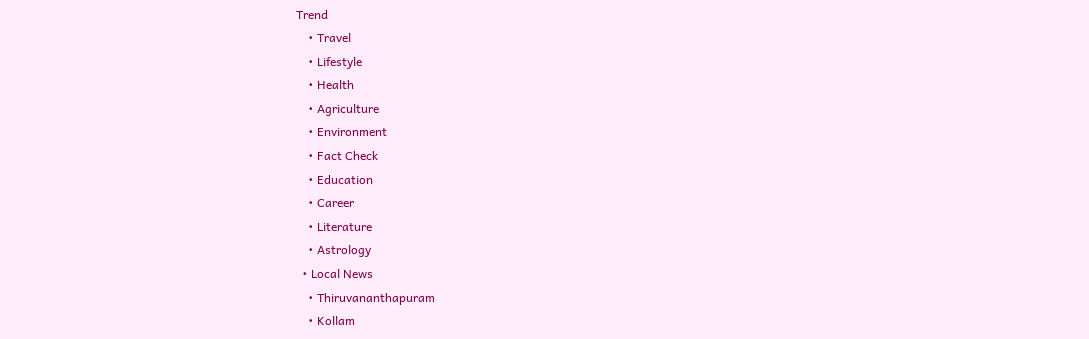Trend
    • Travel
    • Lifestyle
    • Health
    • Agriculture
    • Environment
    • Fact Check
    • Education
    • Career
    • Literature
    • Astrology
  • Local News
    • Thiruvananthapuram
    • Kollam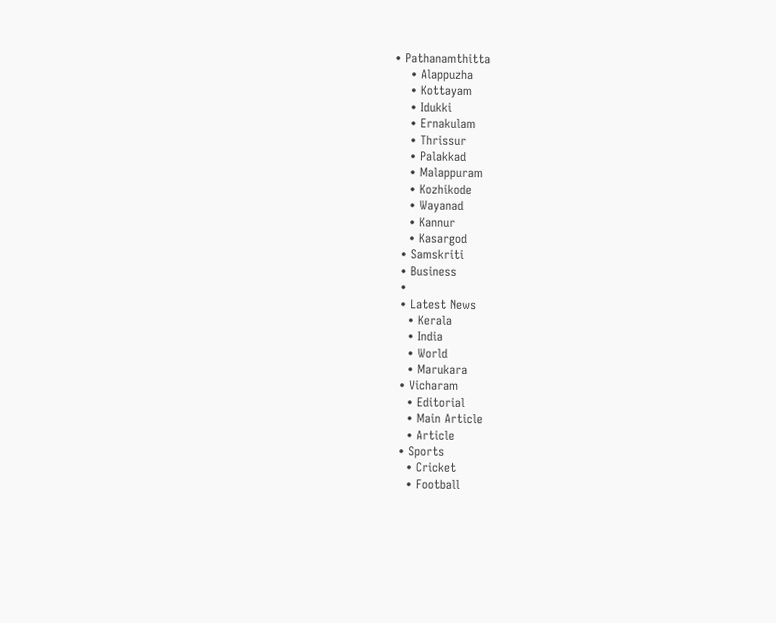• Pathanamthitta
    • Alappuzha
    • Kottayam
    • Idukki
    • Ernakulam
    • Thrissur
    • Palakkad
    • Malappuram
    • Kozhikode
    • Wayanad
    • Kannur
    • Kasargod
  • Samskriti
  • Business
  •
  • Latest News
    • Kerala
    • India
    • World
    • Marukara
  • Vicharam
    • Editorial
    • Main Article
    • Article
  • Sports
    • Cricket
    • Football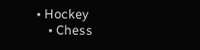• Hockey
    • Chess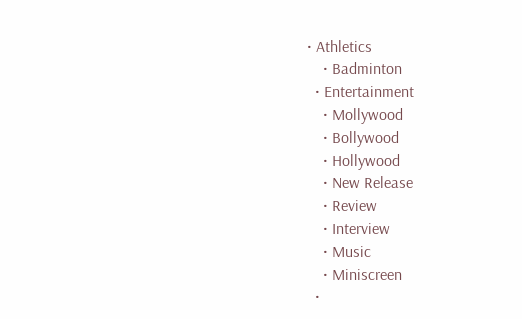• Athletics
    • Badminton
  • Entertainment
    • Mollywood
    • Bollywood
    • Hollywood
    • New Release
    • Review
    • Interview
    • Music
    • Miniscreen
  •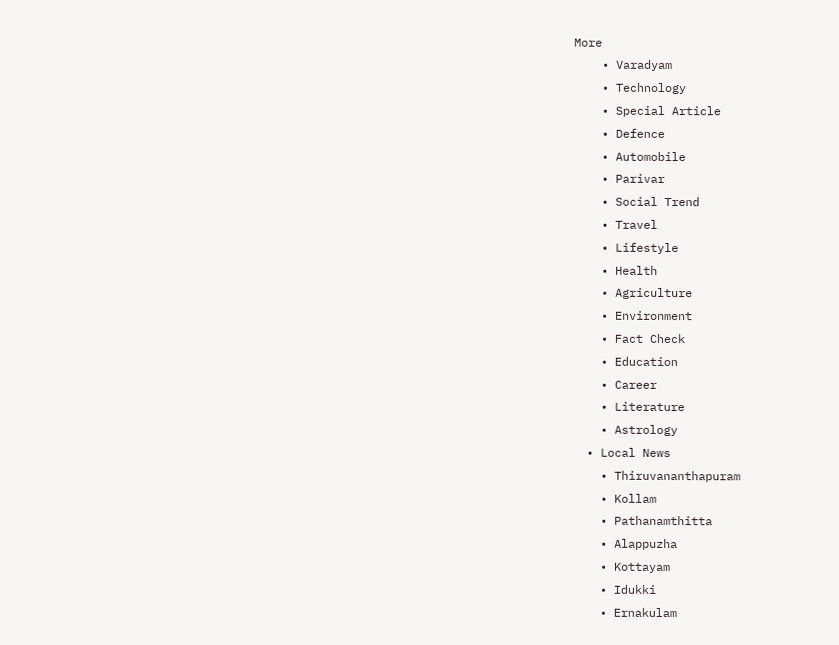More
    • Varadyam
    • Technology
    • Special Article
    • Defence
    • Automobile
    • Parivar
    • Social Trend
    • Travel
    • Lifestyle
    • Health
    • Agriculture
    • Environment
    • Fact Check
    • Education
    • Career
    • Literature
    • Astrology
  • Local News
    • Thiruvananthapuram
    • Kollam
    • Pathanamthitta
    • Alappuzha
    • Kottayam
    • Idukki
    • Ernakulam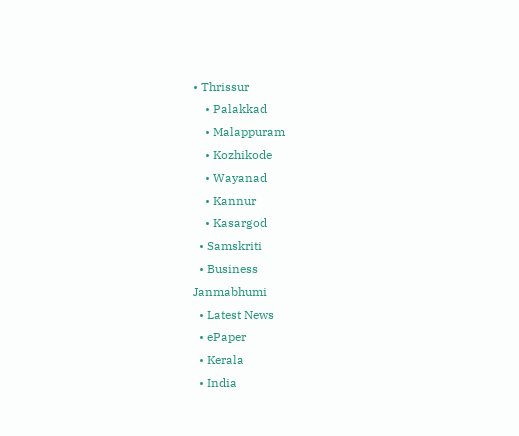• Thrissur
    • Palakkad
    • Malappuram
    • Kozhikode
    • Wayanad
    • Kannur
    • Kasargod
  • Samskriti
  • Business
Janmabhumi
  • Latest News
  • ePaper
  • Kerala
  • India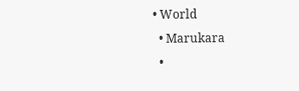• World
  • Marukara
  •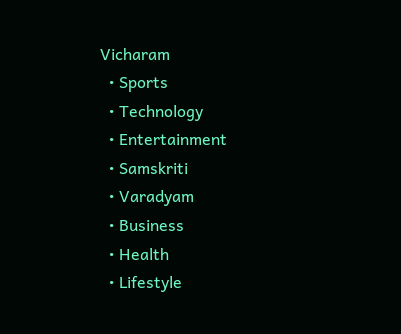Vicharam
  • Sports
  • Technology
  • Entertainment
  • Samskriti
  • Varadyam
  • Business
  • Health
  • Lifestyle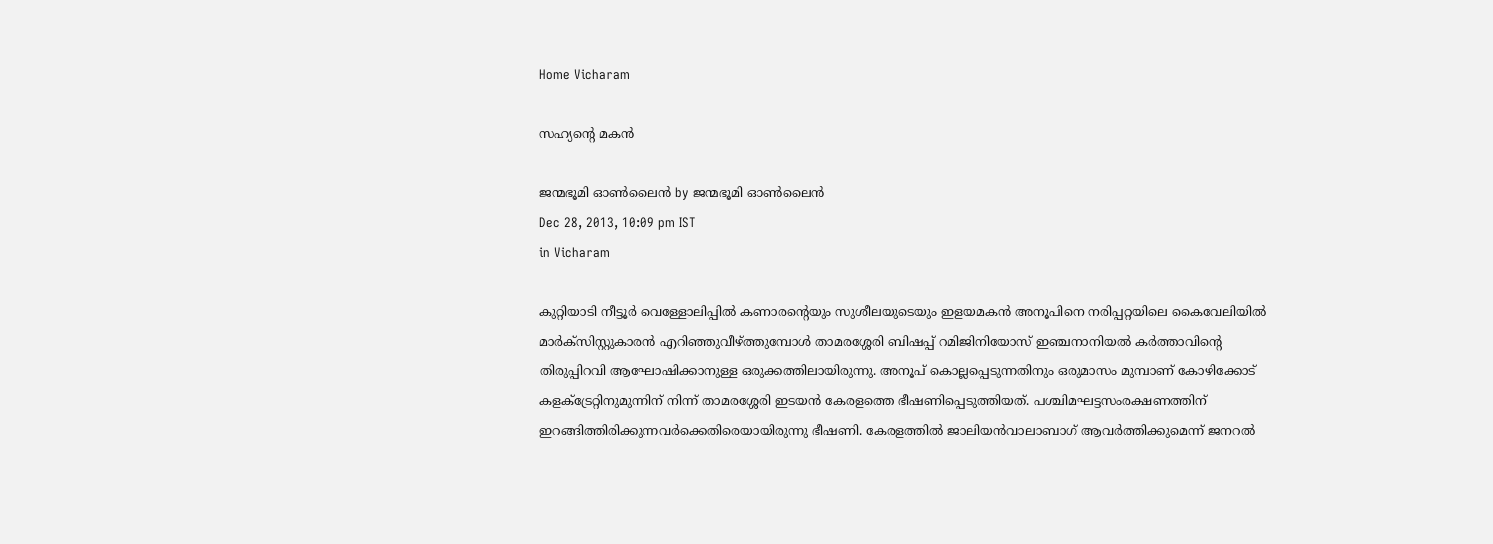Home Vicharam

സഹ്യന്റെ മകന്‍

ജന്മഭൂമി ഓണ്‍ലൈന്‍ by ജന്മഭൂമി ഓണ്‍ലൈന്‍
Dec 28, 2013, 10:09 pm IST
in Vicharam

കുറ്റിയാടി നീട്ടൂര്‍ വെള്ളോലിപ്പില്‍ കണാരന്റെയും സുശീലയുടെയും ഇളയമകന്‍ അനൂപിനെ നരിപ്പറ്റയിലെ കൈവേലിയില്‍ മാര്‍ക്‌സിസ്റ്റുകാരന്‍ എറിഞ്ഞുവീഴ്‌ത്തുമ്പോള്‍ താമരശ്ശേരി ബിഷപ്പ് റമിജിനിയോസ് ഇഞ്ചനാനിയല്‍ കര്‍ത്താവിന്റെ തിരുപ്പിറവി ആഘോഷിക്കാനുള്ള ഒരുക്കത്തിലായിരുന്നു. അനൂപ് കൊല്ലപ്പെടുന്നതിനും ഒരുമാസം മുമ്പാണ് കോഴിക്കോട് കളക്‌ട്രേറ്റിനുമുന്നിന് നിന്ന് താമരശ്ശേരി ഇടയന്‍ കേരളത്തെ ഭീഷണിപ്പെടുത്തിയത്. പശ്ചിമഘട്ടസംരക്ഷണത്തിന് ഇറങ്ങിത്തിരിക്കുന്നവര്‍ക്കെതിരെയായിരുന്നു ഭീഷണി. കേരളത്തില്‍ ജാലിയന്‍വാലാബാഗ് ആവര്‍ത്തിക്കുമെന്ന് ജനറല്‍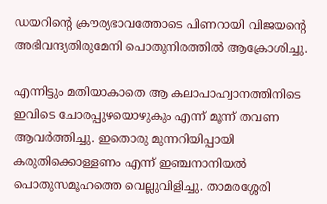ഡയറിന്റെ ക്രൗര്യഭാവത്തോടെ പിണറായി വിജയന്റെ അഭിവന്ദ്യതിരുമേനി പൊതുനിരത്തില്‍ ആക്രോശിച്ചു.

എന്നിട്ടും മതിയാകാതെ ആ കലാപാഹ്വാനത്തിനിടെ ഇവിടെ ചോരപ്പുഴയൊഴുകും എന്ന് മൂന്ന് തവണ ആവര്‍ത്തിച്ചു. ഇതൊരു മുന്നറിയിപ്പായി കരുതിക്കൊള്ളണം എന്ന് ഇഞ്ചനാനിയല്‍ പൊതുസമൂഹത്തെ വെല്ലുവിളിച്ചു. താമരശ്ശേരി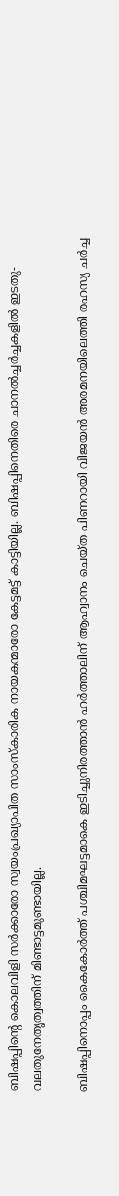ബിഷപ്പിന്റെ കൊലവിളി സര്‍ക്കാരോ സ്വയംപ്രഖ്യാപിത സാംസ്‌കാരിക നായകന്മാരോ കേട്ടമട്ട് കാട്ടിയില്ല. ബിഷപ്പിനെതിരെ ചാനല്‍ച്ചര്‍ച്ചകളില്‍ ഇടതു-വലതുനേതൃത്വത്തിന് മിണ്ടാട്ടമുണ്ടായില്ല.

ബിഷപ്പിനൊപ്പം കൈകോര്‍ത്ത് പശ്ചിമഘട്ടമാകെ ഇടിച്ചുനിരത്താന്‍ ഹര്‍ത്താലിന് ആഹ്വാനം ചെയ്ത പിണറായി വിജയന്‍ അരമനയിലെത്തി രഹസ്യ ചര്‍ച്ച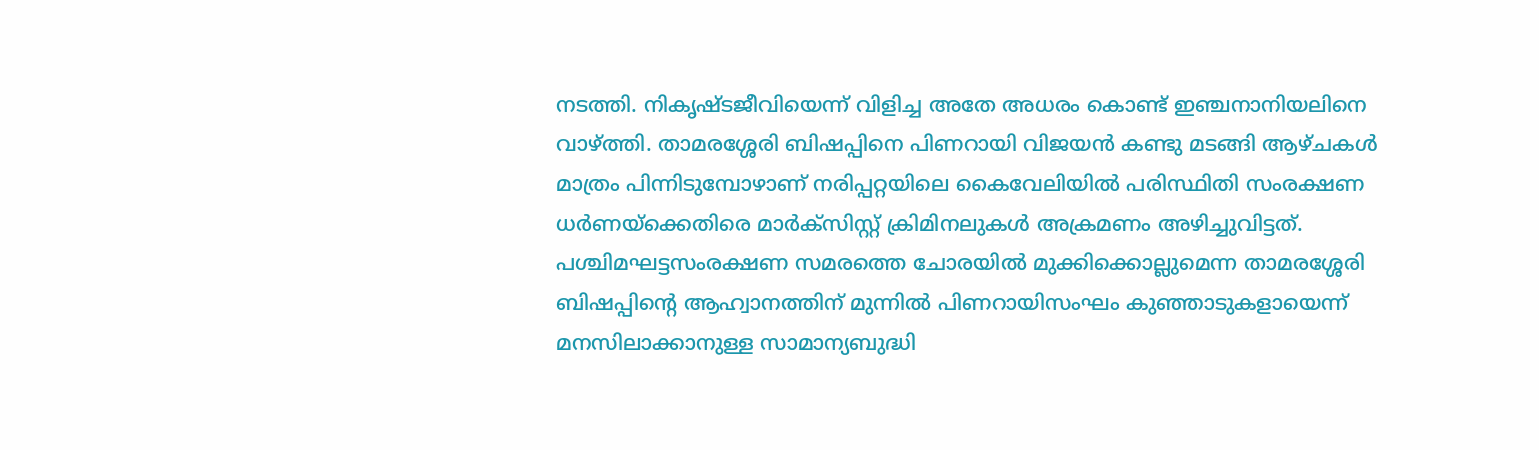നടത്തി. നികൃഷ്ടജീവിയെന്ന് വിളിച്ച അതേ അധരം കൊണ്ട് ഇഞ്ചനാനിയലിനെ വാഴ്‌ത്തി. താമരശ്ശേരി ബിഷപ്പിനെ പിണറായി വിജയന്‍ കണ്ടു മടങ്ങി ആഴ്ചകള്‍ മാത്രം പിന്നിടുമ്പോഴാണ് നരിപ്പറ്റയിലെ കൈവേലിയില്‍ പരിസ്ഥിതി സംരക്ഷണ ധര്‍ണയ്‌ക്കെതിരെ മാര്‍ക്‌സിസ്റ്റ് ക്രിമിനലുകള്‍ അക്രമണം അഴിച്ചുവിട്ടത്. പശ്ചിമഘട്ടസംരക്ഷണ സമരത്തെ ചോരയില്‍ മുക്കിക്കൊല്ലുമെന്ന താമരശ്ശേരി ബിഷപ്പിന്റെ ആഹ്വാനത്തിന് മുന്നില്‍ പിണറായിസംഘം കുഞ്ഞാടുകളായെന്ന് മനസിലാക്കാനുള്ള സാമാന്യബുദ്ധി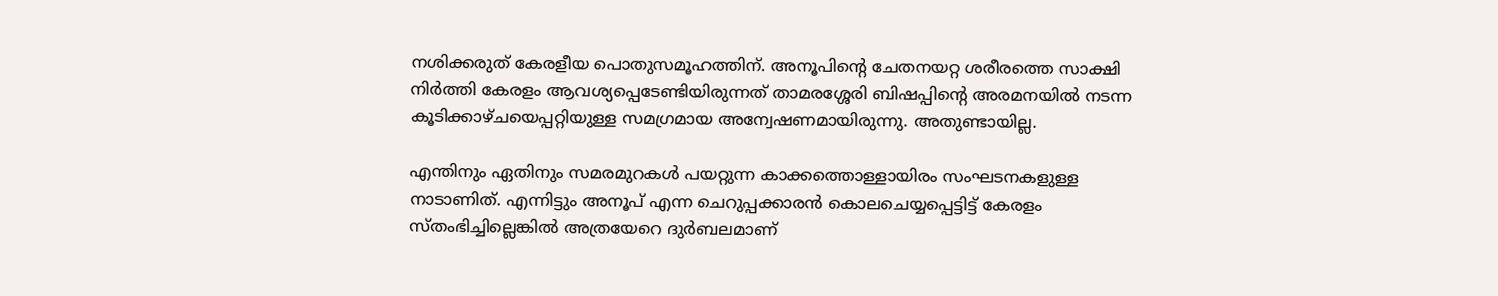നശിക്കരുത് കേരളീയ പൊതുസമൂഹത്തിന്. അനൂപിന്റെ ചേതനയറ്റ ശരീരത്തെ സാക്ഷി നിര്‍ത്തി കേരളം ആവശ്യപ്പെടേണ്ടിയിരുന്നത് താമരശ്ശേരി ബിഷപ്പിന്റെ അരമനയില്‍ നടന്ന കൂടിക്കാഴ്ചയെപ്പറ്റിയുള്ള സമഗ്രമായ അന്വേഷണമായിരുന്നു. അതുണ്ടായില്ല.

എന്തിനും ഏതിനും സമരമുറകള്‍ പയറ്റുന്ന കാക്കത്തൊള്ളായിരം സംഘടനകളുള്ള നാടാണിത്. എന്നിട്ടും അനൂപ് എന്ന ചെറുപ്പക്കാരന്‍ കൊലചെയ്യപ്പെട്ടിട്ട് കേരളം സ്തംഭിച്ചില്ലെങ്കില്‍ അത്രയേറെ ദുര്‍ബലമാണ്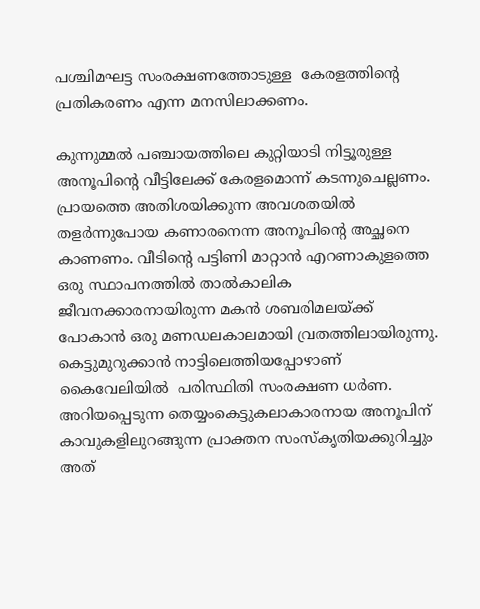പശ്ചിമഘട്ട സംരക്ഷണത്തോടുള്ള  കേരളത്തിന്റെ പ്രതികരണം എന്ന മനസിലാക്കണം.

കുന്നുമ്മല്‍ പഞ്ചായത്തിലെ കുറ്റിയാടി നിട്ടൂരുള്ള അനൂപിന്റെ വീട്ടിലേക്ക് കേരളമൊന്ന് കടന്നുചെല്ലണം. പ്രായത്തെ അതിശയിക്കുന്ന അവശതയില്‍ തളര്‍ന്നുപോയ കണാരനെന്ന അനൂപിന്റെ അച്ഛനെ കാണണം. വീടിന്റെ പട്ടിണി മാറ്റാന്‍ എറണാകുളത്തെ ഒരു സ്ഥാപനത്തില്‍ താല്‍കാലിക ജീവനക്കാരനായിരുന്ന മകന്‍ ശബരിമലയ്‌ക്ക് പോകാന്‍ ഒരു മണഡലകാലമായി വ്രതത്തിലായിരുന്നു. കെട്ടുമുറുക്കാന്‍ നാട്ടിലെത്തിയപ്പോഴാണ് കൈവേലിയില്‍  പരിസ്ഥിതി സംരക്ഷണ ധര്‍ണ. അറിയപ്പെടുന്ന തെയ്യംകെട്ടുകലാകാരനായ അനൂപിന് കാവുകളിലുറങ്ങുന്ന പ്രാക്തന സംസ്‌കൃതിയക്കുറിച്ചും അത്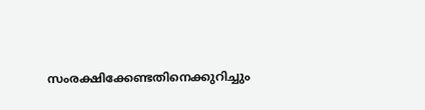സംരക്ഷിക്കേണ്ടതിനെക്കുറിച്ചും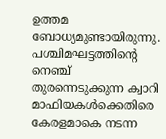ഉത്തമ ബോധ്യമുണ്ടായിരുന്നു.  പശ്ചിമഘട്ടത്തിന്റെ നെഞ്ച് തുരന്നെടുക്കുന്ന ക്വാറി മാഫിയകള്‍ക്കെതിരെ കേരളമാകെ നടന്ന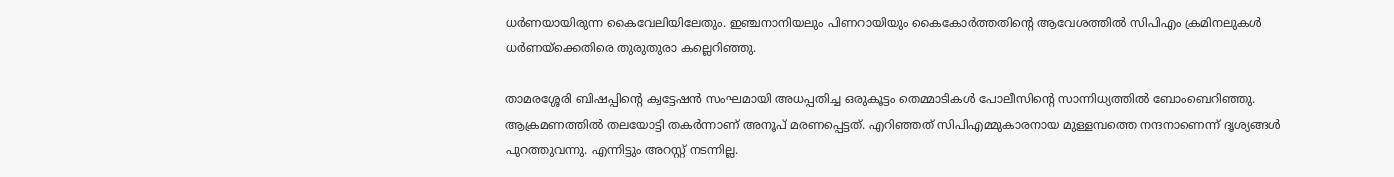ധര്‍ണയായിരുന്ന കൈവേലിയിലേതും. ഇഞ്ചനാനിയലും പിണറായിയും കൈകോര്‍ത്തതിന്റെ ആവേശത്തില്‍ സിപിഎം ക്രമിനലുകള്‍ ധര്‍ണയ്‌ക്കെതിരെ തുരുതുരാ കല്ലെറിഞ്ഞു.

താമരശ്ശേരി ബിഷപ്പിന്റെ ക്വട്ടേഷന്‍ സംഘമായി അധപ്പതിച്ച ഒരുകൂട്ടം തെമ്മാടികള്‍ പോലീസിന്റെ സാന്നിധ്യത്തില്‍ ബോംബെറിഞ്ഞു. ആക്രമണത്തില്‍ തലയോട്ടി തകര്‍ന്നാണ് അനൂപ് മരണപ്പെട്ടത്. എറിഞ്ഞത് സിപിഎമ്മുകാരനായ മുള്ളമ്പത്തെ നന്ദനാണെന്ന് ദൃശ്യങ്ങള്‍ പുറത്തുവന്നു. എന്നിട്ടും അറസ്റ്റ് നടന്നില്ല.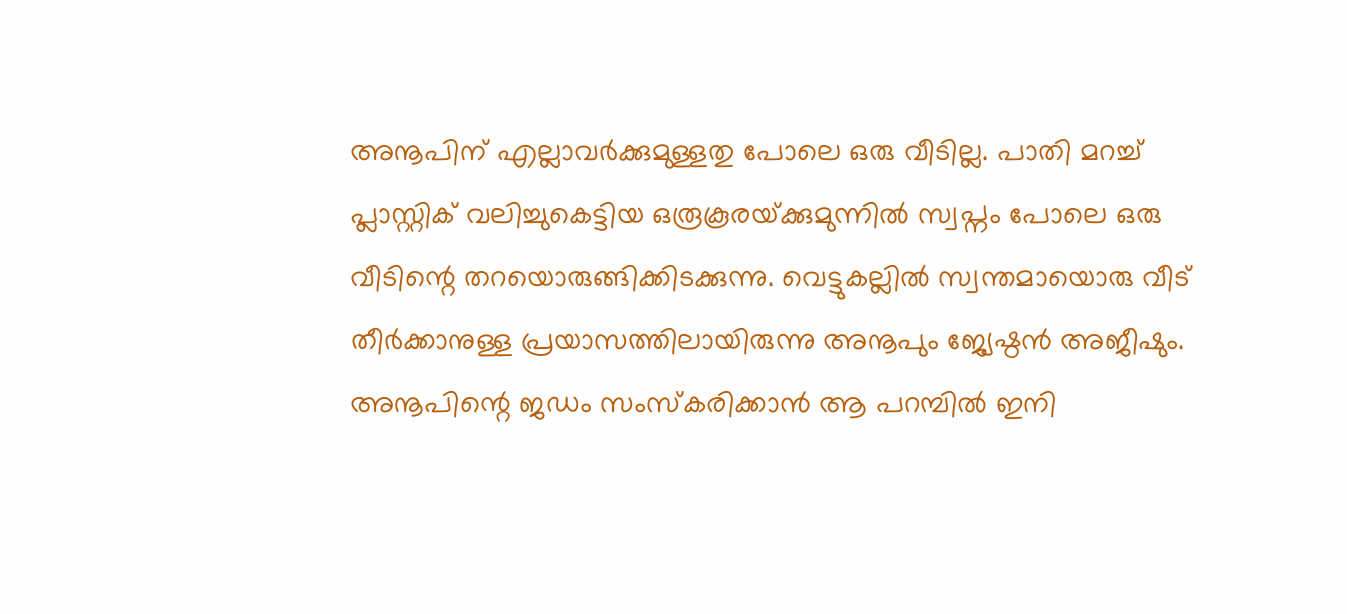അനൂപിന് എല്ലാവര്‍ക്കുമുള്ളതു പോലെ ഒരു വീടില്ല. പാതി മറച്ച് പ്ലാസ്റ്റിക് വലിച്ചുകെട്ടിയ ഒരൂകൂരയ്‌ക്കുമുന്നില്‍ സ്വപ്നം പോലെ ഒരു വീടിന്റെ തറയൊരുങ്ങിക്കിടക്കുന്നു. വെട്ടുകല്ലില്‍ സ്വന്തമായൊരു വീട് തീര്‍ക്കാനുള്ള പ്രയാസത്തിലായിരുന്നു അനൂപും ജ്യേഷ്ഠന്‍ അജീഷും. അനൂപിന്റെ ജഡം സംസ്‌കരിക്കാന്‍ ആ പറമ്പില്‍ ഇനി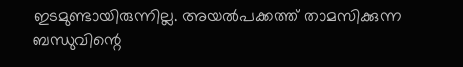ഇടമുണ്ടായിരുന്നില്ല. അയല്‍പക്കത്ത് താമസിക്കുന്ന ബന്ധുവിന്റെ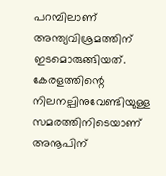പറമ്പിലാണ് അന്ത്യവിശ്രമത്തിന് ഇടമൊരുങ്ങിയത്. കേരളത്തിന്റെ നിലനല്പിനുവേണ്ടിയുള്ള സമരത്തിനിടെയാണ് അനൂപിന്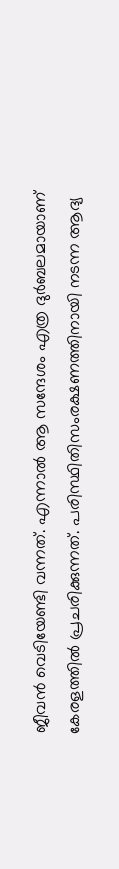ജീവന്‍ വെടിയേണ്ടി വന്നത്. എന്നാല്‍ ആ സന്ദേശം എത്ര ദുര്‍ബലമായാണ് കേരളത്തില്‍ പ്രചരിക്കുന്നത്. പരിസ്ഥിതിസംരക്ഷണത്തിനായി നടന്ന ആദ്യ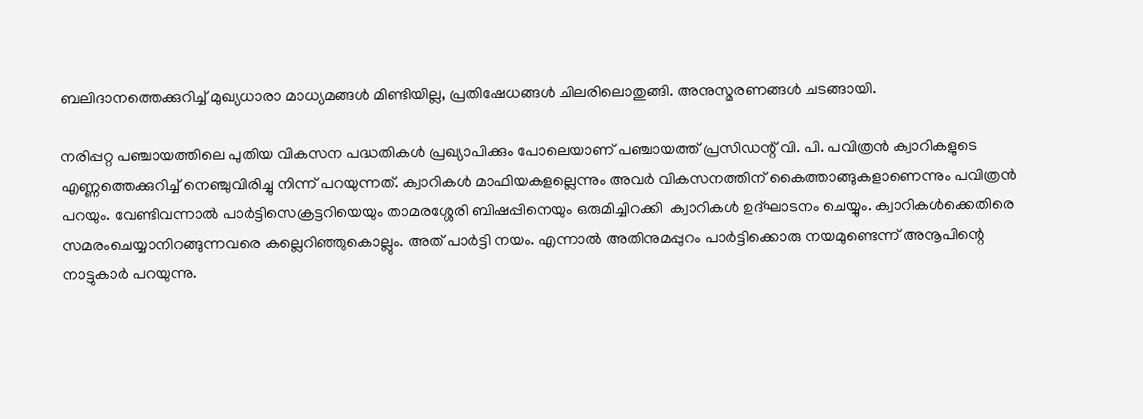ബലിദാനത്തെക്കുറിച്ച് മുഖ്യധാരാ മാധ്യമങ്ങള്‍ മിണ്ടിയില്ല, പ്രതിഷേധങ്ങള്‍ ചിലരിലൊതുങ്ങി. അനുസ്മരണങ്ങള്‍ ചടങ്ങായി.

നരിപ്പറ്റ പഞ്ചായത്തിലെ പുതിയ വികസന പദ്ധതികള്‍ പ്രഖ്യാപിക്കും പോലെയാണ് പഞ്ചായത്ത് പ്രസിഡന്റ് വി. പി. പവിത്രന്‍ ക്വാറികളുടെ എണ്ണത്തെക്കുറിച്ച് നെഞ്ചുവിരിച്ചു നിന്ന് പറയുന്നത്. ക്വാറികള്‍ മാഫിയകളല്ലെന്നും അവര്‍ വികസനത്തിന് കൈത്താങ്ങുകളാണെന്നും പവിത്രന്‍ പറയും. വേണ്ടിവന്നാല്‍ പാര്‍ട്ടിസെക്രട്ടറിയെയും താമരശ്ശേരി ബിഷപ്പിനെയും ഒരുമിച്ചിറക്കി  ക്വാറികള്‍ ഉദ്ഘാടനം ചെയ്യും. ക്വാറികള്‍ക്കെതിരെ സമരംചെയ്യാനിറങ്ങുന്നവരെ കല്ലെറിഞ്ഞുകൊല്ലും. അത് പാര്‍ട്ടി നയം. എന്നാല്‍ അതിനുമപ്പുറം പാര്‍ട്ടിക്കൊരു നയമുണ്ടെന്ന് അനൂപിന്റെ നാട്ടുകാര്‍ പറയുന്നു.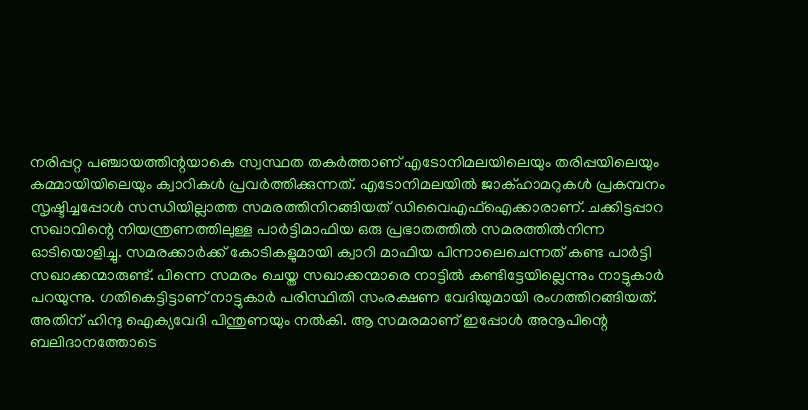നരിപ്പറ്റ പഞ്ചായത്തിന്റയാകെ സ്വസ്ഥത തകര്‍ത്താണ് എടോനിമലയിലെയും തരിപ്പയിലെയും കമ്മായിയിലെയും ക്വാറികള്‍ പ്രവര്‍ത്തിക്കുന്നത്. എടോനിമലയില്‍ ജാക്ഹാമറുകള്‍ പ്രകമ്പനം സൃഷ്ടിച്ചപ്പോള്‍ സന്ധിയില്ലാത്ത സമരത്തിനിറങ്ങിയത് ഡിവൈഎഫ്‌ഐക്കാരാണ്. ചക്കിട്ടപ്പാറ സഖാവിന്റെ നിയന്ത്രണത്തിലുള്ള പാര്‍ട്ടിമാഫിയ ഒരു പ്രഭാതത്തില്‍ സമരത്തില്‍നിന്ന ഓടിയൊളിച്ചു. സമരക്കാര്‍ക്ക് കോടികളുമായി ക്വാറി മാഫിയ പിന്നാലെചെന്നത് കണ്ട പാര്‍ട്ടി സഖാക്കന്മാരുണ്ട്. പിന്നെ സമരം ചെയ്ത സഖാക്കന്മാരെ നാട്ടില്‍ കണ്ടിട്ടേയില്ലെന്നും നാട്ടുകാര്‍ പറയുന്നു. ഗതികെട്ടിട്ടാണ് നാട്ടുകാര്‍ പരിസ്ഥിതി സംരക്ഷണ വേദിയുമായി രംഗത്തിറങ്ങിയത്. അതിന് ഹിന്ദു ഐക്യവേദി പിന്തുണയും നല്‍കി. ആ സമരമാണ് ഇപ്പോള്‍ അനൂപിന്റെ ബലിദാനത്തോടെ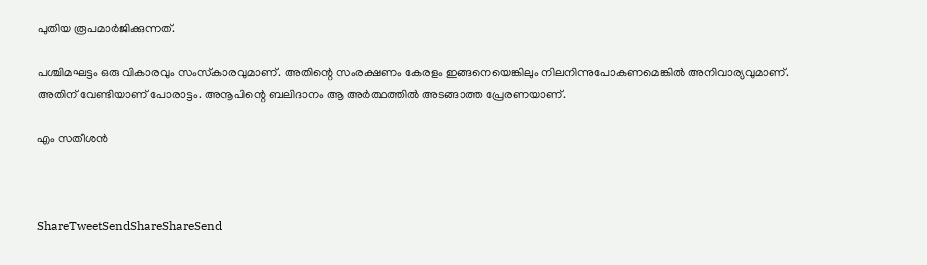പുതിയ രൂപമാര്‍ജിക്കുന്നത്.

പശ്ചിമഘട്ടം ഒരു വികാരവും സംസ്‌കാരവുമാണ്. അതിന്റെ സംരക്ഷണം കേരളം ഇങ്ങനെയെങ്കിലും നിലനിന്നുപോകണമെങ്കില്‍ അനിവാര്യവുമാണ്. അതിന് വേണ്ടിയാണ് പോരാട്ടം. അനൂപിന്റെ ബലിദാനം ആ അര്‍ത്ഥത്തില്‍ അടങ്ങാത്ത പ്രേരണയാണ്.

എം സതീശന്‍



ShareTweetSendShareShareSend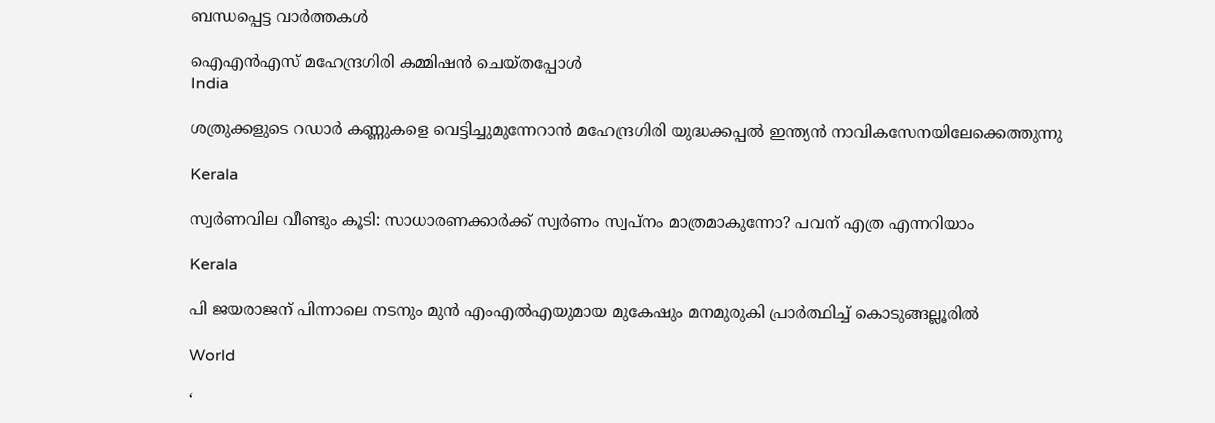ബന്ധപ്പെട്ട വാര്‍ത്തകള്‍

ഐഎന്‍എസ് മഹേന്ദ്രഗിരി കമ്മിഷന്‍ ചെയ്തപ്പോള്‍
India

ശത്രുക്കളുടെ റഡാർ കണ്ണുകളെ വെട്ടിച്ചുമുന്നേറാൻ മഹേന്ദ്രഗിരി യുദ്ധക്കപ്പൽ ഇന്ത്യൻ നാവികസേനയിലേക്കെത്തുന്നു

Kerala

സ്വർണവില വീണ്ടും കൂടി: സാധാരണക്കാർക്ക് സ്വർണം സ്വപ്നം മാത്രമാകുന്നോ? പവന് എത്ര എന്നറിയാം

Kerala

പി ജയരാജന് പിന്നാലെ നടനും മുൻ എംഎൽഎയുമായ മുകേഷും മനമുരുകി പ്രാർത്ഥിച്ച് കൊടുങ്ങല്ലൂരിൽ

World

‘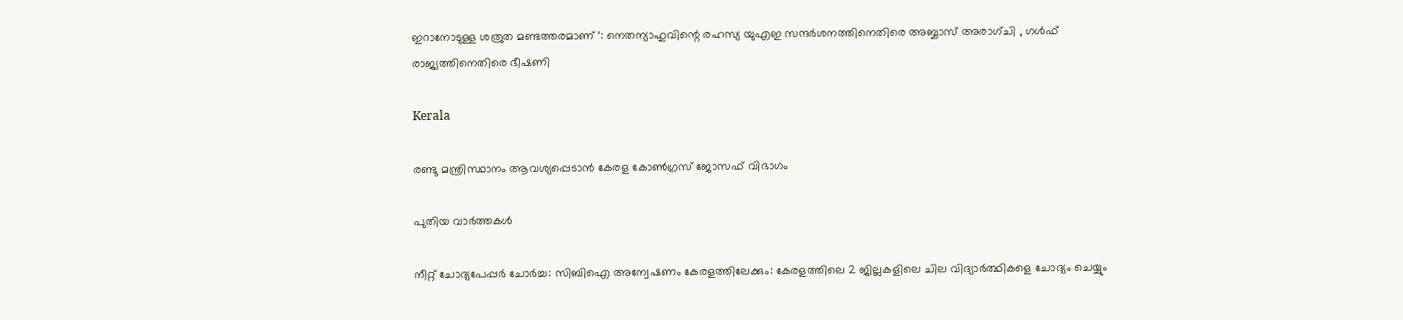ഇറാനോടുള്ള ശത്രുത മണ്ടത്തരമാണ് ‘: നെതന്യാഹുവിന്റെ രഹസ്യ യുഎഇ സന്ദർശനത്തിനെതിരെ അബ്ബാസ് അരാഗ്ചി , ഗൾഫ് രാജ്യത്തിനെതിരെ ഭീഷണി

Kerala

രണ്ടു മന്ത്രിസ്ഥാനം ആവശ്യപ്പെടാൻ കേരള കോൺഗ്രസ് ജോസഫ് വിഭാഗം

പുതിയ വാര്‍ത്തകള്‍

നീറ്റ് ചോദ്യപേപ്പർ ചോർച്ച: സിബിഐ അന്വേഷണം കേരളത്തിലേക്കും: കേരളത്തിലെ 2 ജില്ലകളിലെ ചില വിദ്യാർത്ഥികളെ ചോദ്യം ചെയ്യും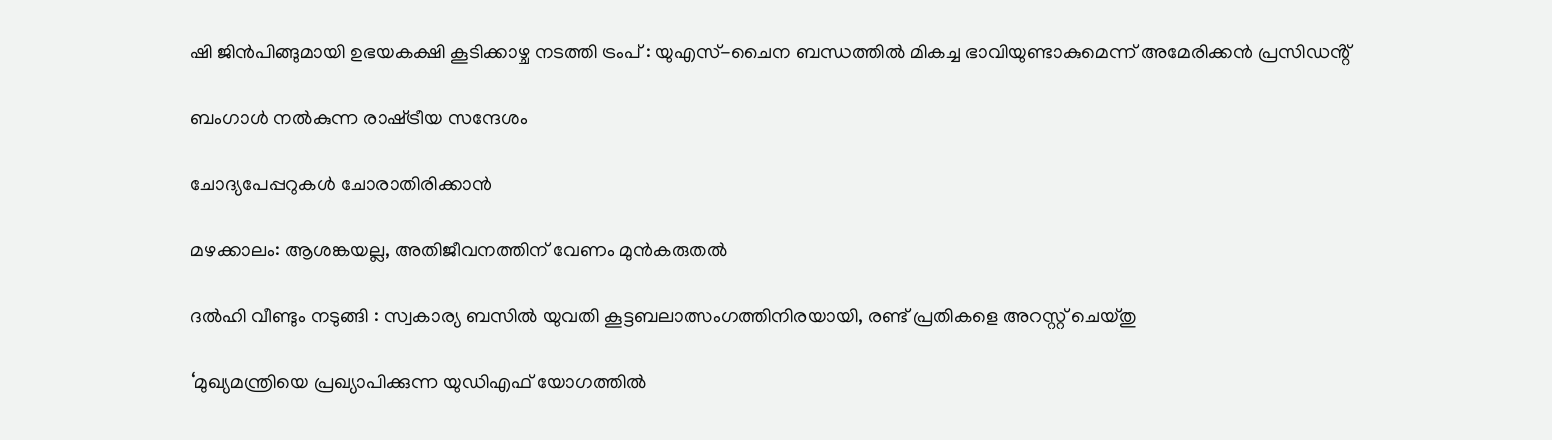ഷി ജിൻപിങ്ങുമായി ഉഭയകക്ഷി കൂടിക്കാഴ്ച നടത്തി ട്രംപ് : യുഎസ്-ചൈന ബന്ധത്തിൽ മികച്ച ഭാവിയുണ്ടാകുമെന്ന് അമേരിക്കൻ പ്രസിഡൻ്റ്

ബംഗാള്‍ നല്‍കുന്ന രാഷ്‌ട്രീയ സന്ദേശം

ചോദ്യപേപ്പറുകള്‍ ചോരാതിരിക്കാന്‍

മഴക്കാലം: ആശങ്കയല്ല, അതിജീവനത്തിന് വേണം മുന്‍കരുതല്‍

ദൽഹി വീണ്ടും നടുങ്ങി : സ്വകാര്യ ബസിൽ യുവതി കൂട്ടബലാത്സംഗത്തിനിരയായി, രണ്ട് പ്രതികളെ അറസ്റ്റ് ചെയ്തു

‘മുഖ്യമന്ത്രിയെ പ്രഖ്യാപിക്കുന്ന യുഡിഎഫ് യോഗത്തിൽ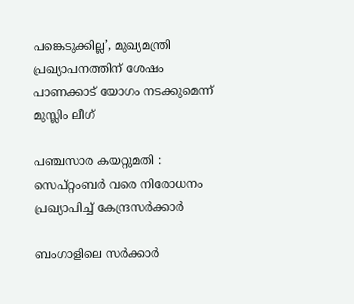പങ്കെടുക്കില്ല’, മുഖ്യമന്ത്രി പ്രഖ്യാപനത്തിന് ശേഷം പാണക്കാട് യോഗം നടക്കുമെന്ന് മുസ്ലിം ലീഗ്

പഞ്ചസാര കയറ്റുമതി : സെപ്റ്റംബർ വരെ നിരോധനം പ്രഖ്യാപിച്ച് കേന്ദ്രസർക്കാർ

ബംഗാളിലെ സർക്കാർ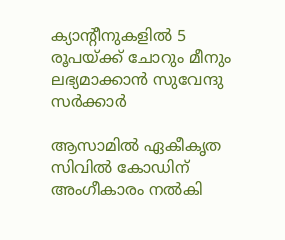ക്യാന്റീനുകളിൽ 5 രൂപയ്‌ക്ക് ചോറും മീനും ലഭ്യമാക്കാൻ സുവേന്ദു സർക്കാർ

ആസാമിൽ ഏകീകൃത സിവിൽ കോഡിന് അംഗീകാരം നൽകി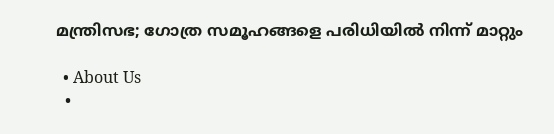മന്ത്രിസഭ; ഗോത്ര സമൂഹങ്ങളെ പരിധിയിൽ നിന്ന് മാറ്റും

  • About Us
  •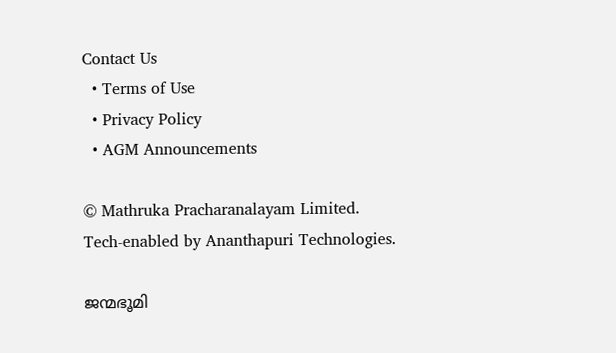Contact Us
  • Terms of Use
  • Privacy Policy
  • AGM Announcements

© Mathruka Pracharanalayam Limited.
Tech-enabled by Ananthapuri Technologies.

ജന്മഭൂമി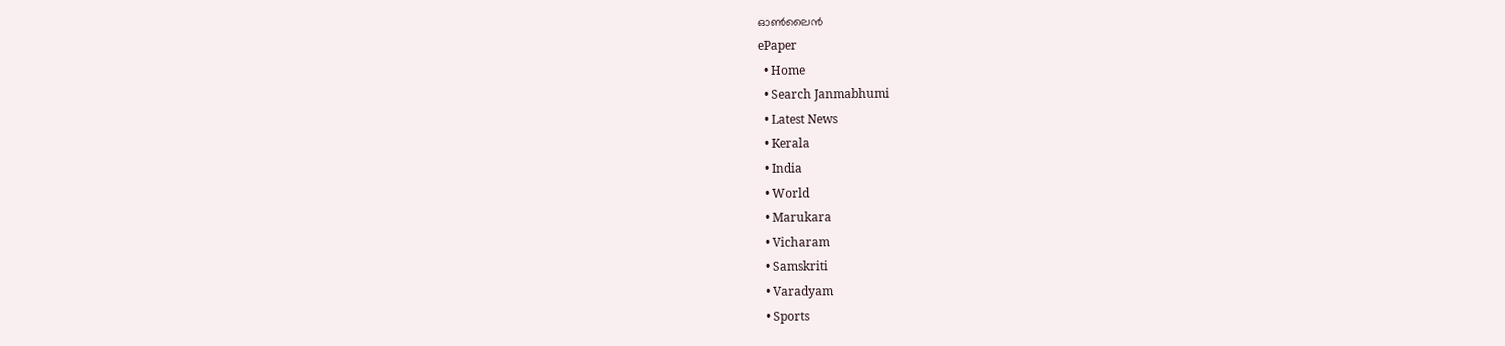ഓണ്‍ലൈന്‍
ePaper
  • Home
  • Search Janmabhumi
  • Latest News
  • Kerala
  • India
  • World
  • Marukara
  • Vicharam
  • Samskriti
  • Varadyam
  • Sports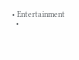• Entertainment
  •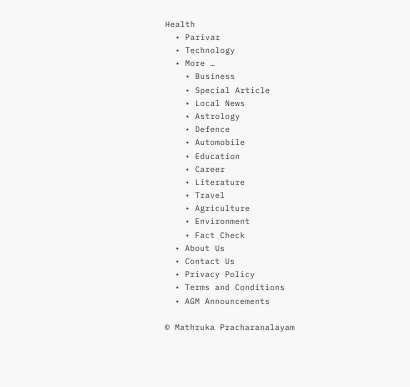Health
  • Parivar
  • Technology
  • More …
    • Business
    • Special Article
    • Local News
    • Astrology
    • Defence
    • Automobile
    • Education
    • Career
    • Literature
    • Travel
    • Agriculture
    • Environment
    • Fact Check
  • About Us
  • Contact Us
  • Privacy Policy
  • Terms and Conditions
  • AGM Announcements

© Mathruka Pracharanalayam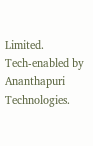Limited.
Tech-enabled by Ananthapuri Technologies.